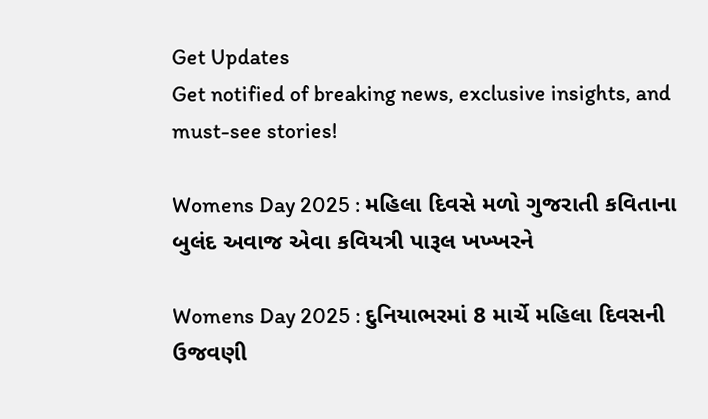Get Updates
Get notified of breaking news, exclusive insights, and must-see stories!

Womens Day 2025 : મહિલા દિવસે મળો ગુજરાતી કવિતાના બુલંદ અવાજ એવા કવિયત્રી પારૂલ ખખ્ખરને

Womens Day 2025 : દુનિયાભરમાં 8 માર્ચે મહિલા દિવસની ઉજવણી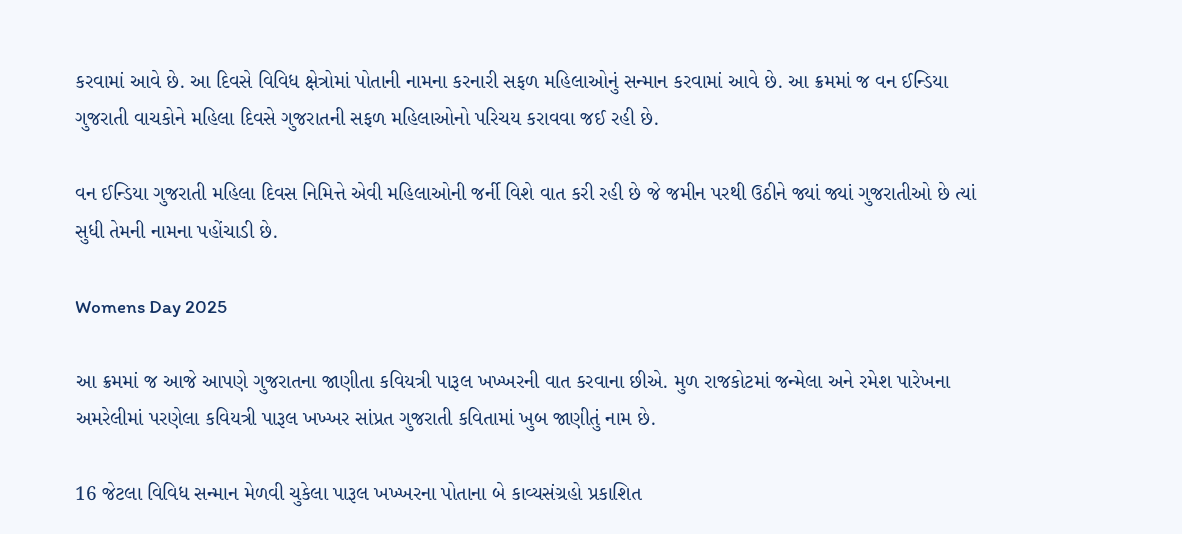કરવામાં આવે છે. આ દિવસે વિવિધ ક્ષેત્રોમાં પોતાની નામના કરનારી સફળ મહિલાઓનું સન્માન કરવામાં આવે છે. આ ક્રમમાં જ વન ઈન્ડિયા ગુજરાતી વાચકોને મહિલા દિવસે ગુજરાતની સફળ મહિલાઓનો પરિચય કરાવવા જઈ રહી છે.

વન ઈન્ડિયા ગુજરાતી મહિલા દિવસ નિમિત્તે એવી મહિલાઓની જર્ની વિશે વાત કરી રહી છે જે જમીન પરથી ઉઠીને જ્યાં જ્યાં ગુજરાતીઓ છે ત્યાં સુધી તેમની નામના પહોંચાડી છે.

Womens Day 2025

આ ક્રમમાં જ આજે આપણે ગુજરાતના જાણીતા કવિયત્રી પારૂલ ખખ્ખરની વાત કરવાના છીએ. મુળ રાજકોટમાં જન્મેલા અને રમેશ પારેખના અમરેલીમાં પરણેલા કવિયત્રી પારૂલ ખખ્ખર સાંપ્રત ગુજરાતી કવિતામાં ખુબ જાણીતું નામ છે.

16 જેટલા વિવિધ સન્માન મેળવી ચુકેલા પારૂલ ખખ્ખરના પોતાના બે કાવ્યસંગ્રહો પ્રકાશિત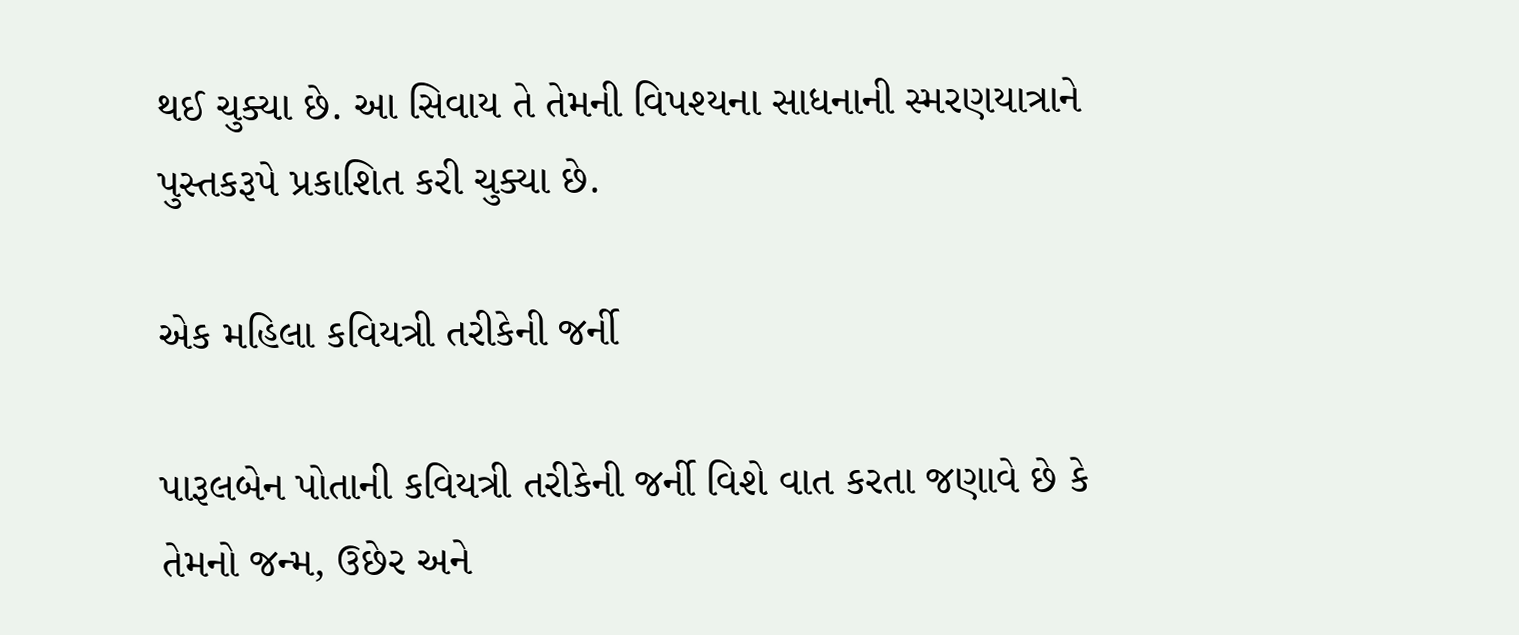થઈ ચુક્યા છે. આ સિવાય તે તેમની વિપશ્યના સાધનાની સ્મરણયાત્રાને પુસ્તકરૂપે પ્રકાશિત કરી ચુક્યા છે.

એક મહિલા કવિયત્રી તરીકેની જર્ની

પારૂલબેન પોતાની કવિયત્રી તરીકેની જર્ની વિશે વાત કરતા જણાવે છે કે તેમનો જન્મ, ઉછેર અને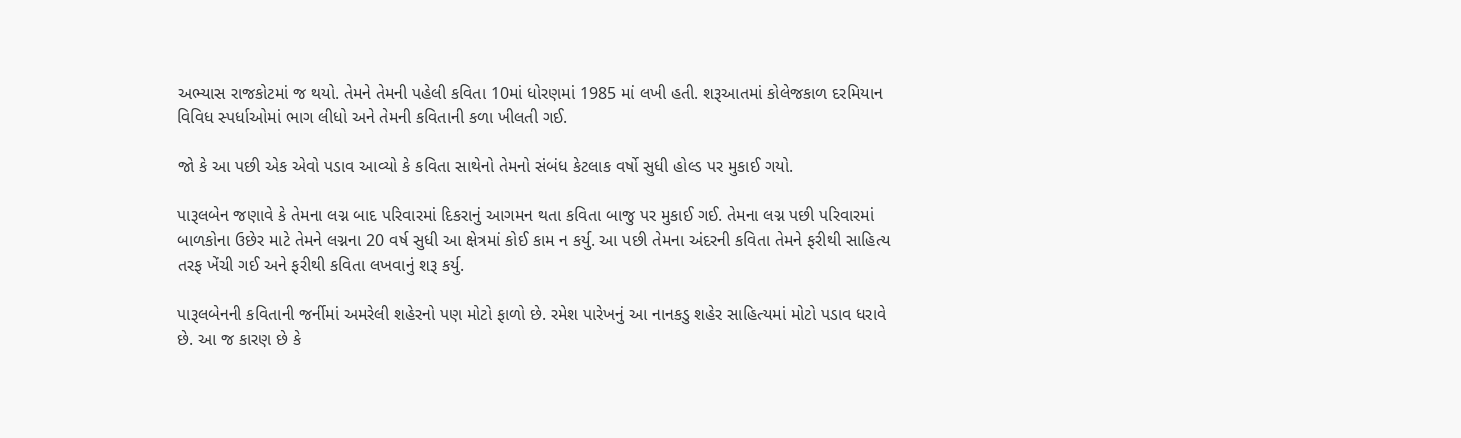અભ્યાસ રાજકોટમાં જ થયો. તેમને તેમની પહેલી કવિતા 10માં ધોરણમાં 1985 માં લખી હતી. શરૂઆતમાં કોલેજકાળ દરમિયાન વિવિધ સ્પર્ધાઓમાં ભાગ લીધો અને તેમની કવિતાની કળા ખીલતી ગઈ.

જો કે આ પછી એક એવો પડાવ આવ્યો કે કવિતા સાથેનો તેમનો સંબંધ કેટલાક વર્ષો સુધી હોલ્ડ પર મુકાઈ ગયો.

પારૂલબેન જણાવે કે તેમના લગ્ન બાદ પરિવારમાં દિકરાનું આગમન થતા કવિતા બાજુ પર મુકાઈ ગઈ. તેમના લગ્ન પછી પરિવારમાં બાળકોના ઉછેર માટે તેમને લગ્નના 20 વર્ષ સુધી આ ક્ષેત્રમાં કોઈ કામ ન કર્યુ. આ પછી તેમના અંદરની કવિતા તેમને ફરીથી સાહિત્ય તરફ ખેંચી ગઈ અને ફરીથી કવિતા લખવાનું શરૂ કર્યુ.

પારૂલબેનની કવિતાની જર્નીમાં અમરેલી શહેરનો પણ મોટો ફાળો છે. રમેશ પારેખનું આ નાનકડુ શહેર સાહિત્યમાં મોટો પડાવ ધરાવે છે. આ જ કારણ છે કે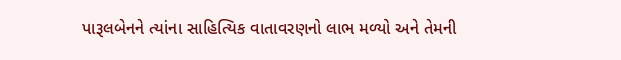પારૂલબેનને ત્યાંના સાહિત્યિક વાતાવરણનો લાભ મળ્યો અને તેમની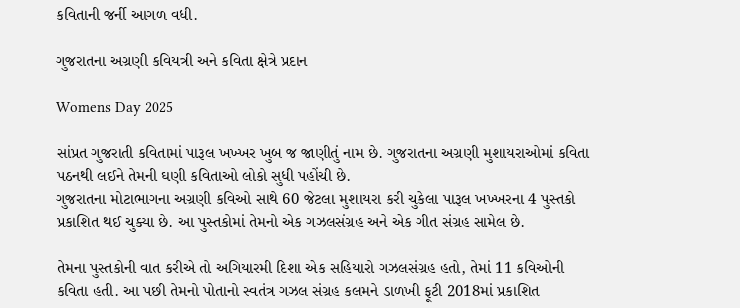કવિતાની જર્ની આગળ વધી.

ગુજરાતના અગ્રણી કવિયત્રી અને કવિતા ક્ષેત્રે પ્રદાન

Womens Day 2025

સાંપ્રત ગુજરાતી કવિતામાં પારૂલ ખખ્ખર ખુબ જ જાણીતું નામ છે. ગુજરાતના અગ્રણી મુશાયરાઓમાં કવિતા પઠનથી લઈને તેમની ઘણી કવિતાઓ લોકો સુધી પહોંચી છે.
ગુજરાતના મોટાભાગના અગ્રણી કવિઓ સાથે 60 જેટલા મુશાયરા કરી ચુકેલા પારૂલ ખખ્ખરના 4 પુસ્તકો પ્રકાશિત થઈ ચુક્યા છે. આ પુસ્તકોમાં તેમનો એક ગઝલસંગ્રહ અને એક ગીત સંગ્રહ સામેલ છે.

તેમના પુસ્તકોની વાત કરીએ તો અગિયારમી દિશા એક સહિયારો ગઝલસંગ્રહ હતો, તેમાં 11 કવિઓની કવિતા હતી. આ પછી તેમનો પોતાનો સ્વતંત્ર ગઝલ સંગ્રહ કલમને ડાળખી ફૂટી 2018માં પ્રકાશિત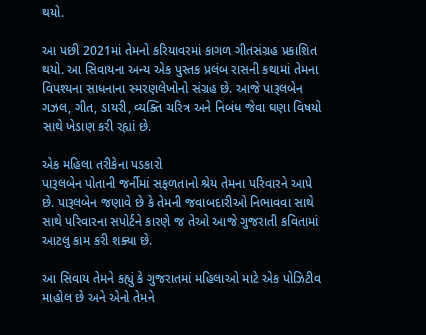થયો.

આ પછી 2021માં તેમનો કરિયાવરમાં કાગળ ગીતસંગ્રહ પ્રકાશિત થયો. આ સિવાયના અન્ય એક પુસ્તક પ્રલંબ રાસની કથામાં તેમના વિપશ્યના સાધનાના સ્મરણલેખોનો સંગ્રહ છે. આજે પારૂલબેન ગઝલ, ગીત, ડાયરી, વ્યક્તિ ચરિત્ર અને નિબંધ જેવા ઘણા વિષયો સાથે ખેડાણ કરી રહ્યાં છે.

એક મહિલા તરીકેના પડકારો
પારૂલબેન પોતાની જર્નીમાં સફળતાનો શ્રેય તેમના પરિવારને આપે છે. પારૂલબેન જણાવે છે કે તેમની જવાબદારીઓ નિભાવવા સાથે સાથે પરિવારના સપોર્ટને કારણે જ તેઓ આજે ગુજરાતી કવિતામાં આટલુ કામ કરી શક્યા છે.

આ સિવાય તેમને કહ્યું કે ગુજરાતમાં મહિલાઓ માટે એક પોઝિટીવ માહોલ છે અને એનો તેમને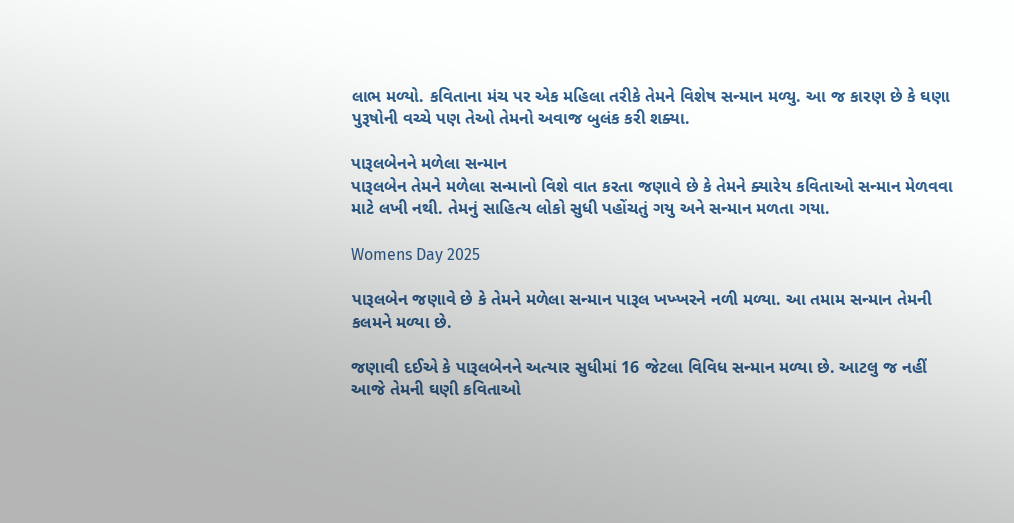લાભ મળ્યો. કવિતાના મંચ પર એક મહિલા તરીકે તેમને વિશેષ સન્માન મળ્યુ. આ જ કારણ છે કે ઘણા પુરૂષોની વચ્ચે પણ તેઓ તેમનો અવાજ બુલંક કરી શક્યા.

પારૂલબેનને મળેલા સન્માન
પારૂલબેન તેમને મળેલા સન્માનો વિશે વાત કરતા જણાવે છે કે તેમને ક્યારેય કવિતાઓ સન્માન મેળવવા માટે લખી નથી. તેમનું સાહિત્ય લોકો સુધી પહોંચતું ગયુ અને સન્માન મળતા ગયા.

Womens Day 2025

પારૂલબેન જણાવે છે કે તેમને મળેલા સન્માન પારૂલ ખખ્ખરને નળી મળ્યા. આ તમામ સન્માન તેમની કલમને મળ્યા છે.

જણાવી દઈએ કે પારૂલબેનને અત્યાર સુધીમાં 16 જેટલા વિવિધ સન્માન મળ્યા છે. આટલુ જ નહીં આજે તેમની ઘણી કવિતાઓ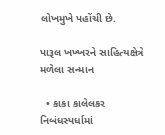લોખમુખે પહોંચી છે.

પારૂલ ખખ્ખરને સાહિત્યક્ષેત્રે મળેલા સન્માન

  • કાકા કાલેલકર નિબંધસ્પર્ધામાં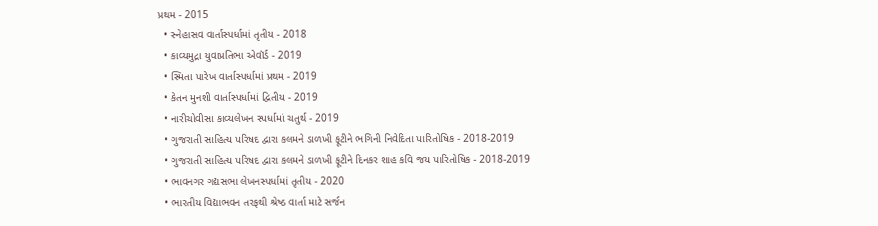પ્રથમ - 2015
  • સ્નેહાસવ વાર્તાસ્પર્ધામાં તૃતીય - 2018
  • કાવ્યમુદ્રા યુવાપ્રતિભા એવૉર્ડ - 2019
  • સ્મિતા પારેખ વાર્તાસ્પર્ધામાં પ્રથમ - 2019
  • કેતન મુનશી વાર્તાસ્પર્ધામાં દ્વિતીય - 2019
  • નારીચોવીસા કાવ્યલેખન સ્પર્ધામાં ચતુર્થ - 2019
  • ગુજરાતી સાહિત્ય પરિષદ દ્વારા કલમને ડાળખી ફૂટીને ભગિની નિવેદિતા પારિતોષિક - 2018-2019
  • ગુજરાતી સાહિત્ય પરિષદ દ્વારા કલમને ડાળખી ફૂટીને દિનકર શાહ કવિ જય પારિતોષિક - 2018-2019
  • ભાવનગર ગદ્યસભા લેખનસ્પર્ધામાં તૃતીય - 2020
  • ભારતીય વિદ્યાભવન તરફથી શ્રેષ્ઠ વાર્તા માટે સર્જન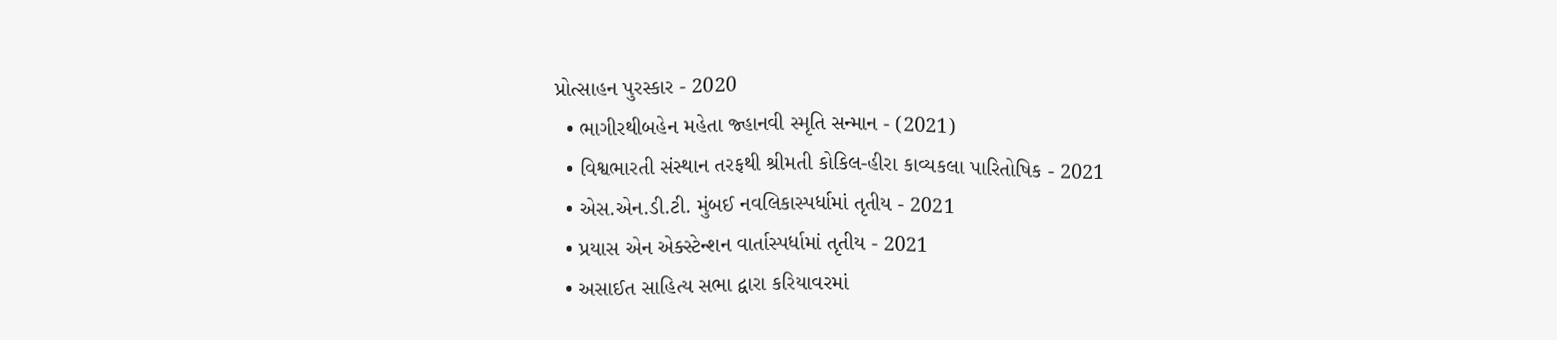પ્રોત્સાહન પુરસ્કાર - 2020
  • ભાગીરથીબહેન મહેતા જ્હાનવી સ્મૃતિ સન્માન - (2021)
  • વિશ્વભારતી સંસ્થાન તરફથી શ્રીમતી કોકિલ-હીરા કાવ્યકલા પારિતોષિક - 2021
  • એસ.એન.ડી.ટી. મુંબઈ નવલિકાસ્પર્ધામાં તૃતીય - 2021
  • પ્રયાસ એન એક્સ્ટેન્શન વાર્તાસ્પર્ધામાં તૃતીય - 2021
  • અસાઈત સાહિત્ય સભા દ્વારા કરિયાવરમાં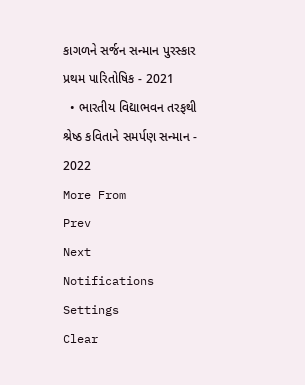કાગળને સર્જન સન્માન પુરસ્કાર પ્રથમ પારિતોષિક - 2021
  • ભારતીય વિદ્યાભવન તરફથી શ્રેષ્ઠ કવિતાને સમર્પણ સન્માન - 2022
More From
Prev
Next
Notifications
Settings
Clear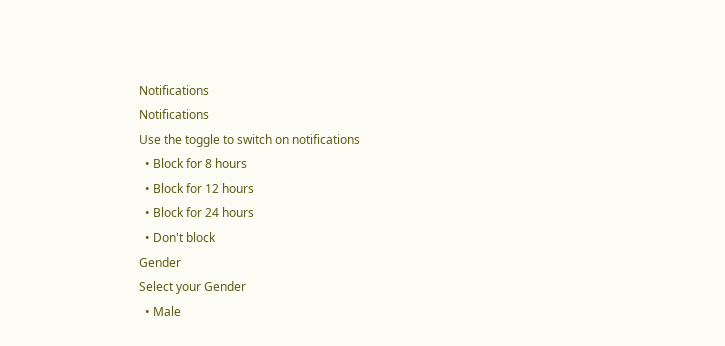Notifications
Notifications
Use the toggle to switch on notifications
  • Block for 8 hours
  • Block for 12 hours
  • Block for 24 hours
  • Don't block
Gender
Select your Gender
  • Male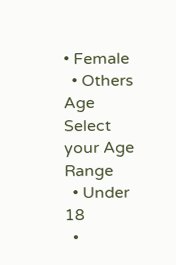• Female
  • Others
Age
Select your Age Range
  • Under 18
  •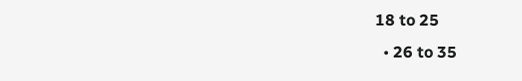18 to 25
  • 26 to 35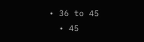• 36 to 45
  • 45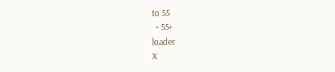to 55
  • 55+
loader
X